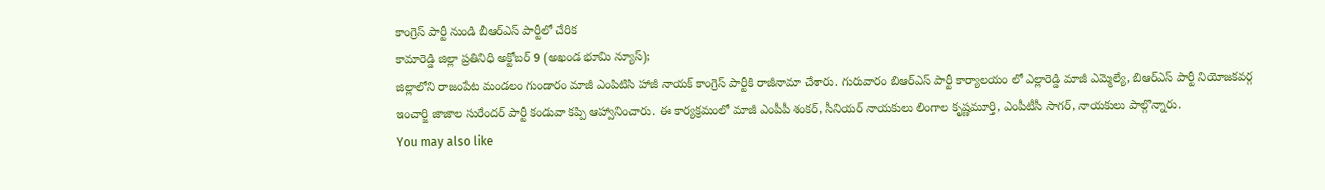కాంగ్రెస్ పార్టీ నుండి బీఆర్ఎస్ పార్టీలో చేరిక
కామారెడ్డి జిల్లా ప్రతినిధి అక్టోబర్ 9 (అఖండ భూమి న్యూస్);
జిల్లాలోని రాజంపేట మండలం గుండారం మాజీ ఎంపిటిసి హాజీ నాయక్ కాంగ్రెస్ పార్టీకి రాజీనామా చేశారు. గురువారం బిఆర్ఎస్ పార్టీ కార్యాలయం లో ఎల్లారెడ్డి మాజీ ఎమ్మెల్యే, బిఆర్ఎస్ పార్టీ నియోజకవర్గ ఇంచార్జి జాజాల సురేందర్ పార్టీ కండువా కప్పి ఆహ్వానించారు. ఈ కార్యక్రమంలో మాజీ ఎంపీపీ శంకర్, సీనియర్ నాయకులు లింగాల కృష్ణమూర్తి, ఎంపీటీసీ సాగర్, నాయకులు పాల్గొన్నారు.
You may also like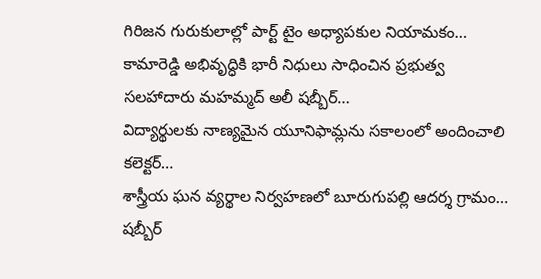గిరిజన గురుకులాల్లో పార్ట్ టైం అధ్యాపకుల నియామకం…
కామారెడ్డి అభివృద్ధికి భారీ నిధులు సాధించిన ప్రభుత్వ సలహాదారు మహమ్మద్ అలీ షబ్బీర్…
విద్యార్థులకు నాణ్యమైన యూనిఫామ్లను సకాలంలో అందించాలి కలెక్టర్…
శాస్త్రీయ ఘన వ్యర్థాల నిర్వహణలో బూరుగుపల్లి ఆదర్శ గ్రామం…
షబ్బీర్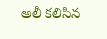అలీ కలిసిన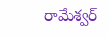రామేశ్వర్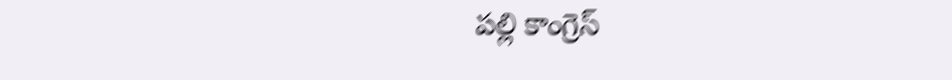పల్లి కాంగ్రెస్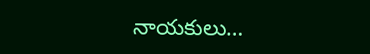నాయకులు…